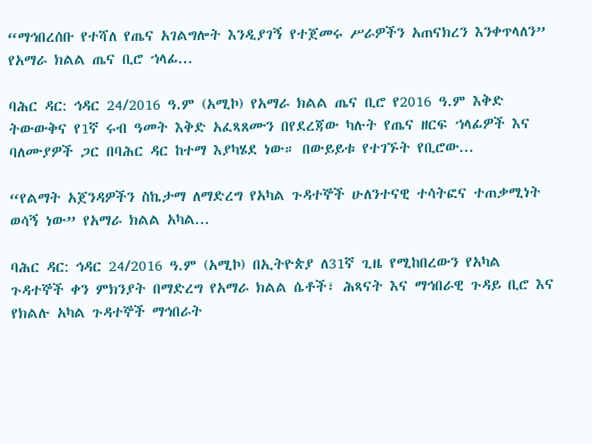“ማኅበረሰቡ የተሻለ የጤና አገልግሎት እንዲያገኝ የተጀመሩ ሥራዎችን አጠናክረን እንቀጥላለን” የአማራ ክልል ጤና ቢሮ ኀላፊ...

ባሕር ዳር: ኅዳር 24/2016 ዓ.ም (አሚኮ) የአማራ ክልል ጤና ቢሮ የ2016 ዓ.ም እቅድ ትውውቅና የ1ኛ ሩብ ዓመት እቅድ አፈጻጸሙን በየደረጃው ካሉት የጤና ዘርፍ ኀላፊዎች እና ባለሙያዎች ጋር በባሕር ዳር ከተማ እያካሄደ ነው። በውይይቱ የተገኙት የቢሮው...

“የልማት አጀንዳዎችን ስኬታማ ለማድረግ የአካል ጉዳተኞች ሁለንተናዊ ተሳትፎና ተጠቃሚነት ወሳኝ ነው” የአማራ ክልል አካል...

ባሕር ዳር: ኅዳር 24/2016 ዓ.ም (አሚኮ) በኢትዮጵያ ለ31ኛ ጊዜ የሚከበረውን የአካል ጉዳተኞች ቀን ምክንያት በማድረግ የአማራ ክልል ሴቶች፣ ሕጻናት እና ማኅበራዊ ጉዳይ ቢሮ እና የክልሉ አካል ጉዳተኞች ማኅበራት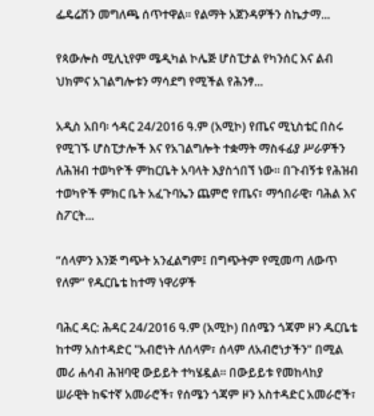ፌዴሬሽን መግለጫ ሰጥተዋል። የልማት አጀንዳዎችን ስኬታማ...

የጳውሎስ ሚሊኒየም ሜዲካል ኮሌጅ ሆስፒታል የካንሰር እና ልብ ህክምና አገልግሎቱን ማሳደግ የሚችል የሕንፃ...

አዲስ አበባ፡ ኅዳር 24/2016 ዓ.ም (አሚኮ) የጤና ሚኒስቴር በስሩ የሚገኙ ሆስፒታሎች እና የአገልግሎት ተቋማት ማስፋፊያ ሥራዎችን ለሕዝብ ተወካዮች ምከርቤት አባላት እያስጎበኘ ነው። በጉብኝቱ የሕዝብ ተወካዮች ምክር ቤት አፈጉባኤን ጨምሮ የጤና፣ ማኅበራዊ፣ ባሕል እና ስፖርት...

“ሰላምን እንጅ ግጭት አንፈልግም፤ በግጭትም የሚመጣ ለውጥ የለም” የዱርቤቴ ከተማ ነዋሪዎች

ባሕር ዳር: ሕዳር 24/2016 ዓ.ም (አሚኮ) በሰሜን ጎጃም ዞን ዱርቤቴ ከተማ አስተዳድር "አብሮነት ለሰላም፣ ሰላም ለአብሮነታችን" በሚል መሪ ሐሳብ ሕዝባዊ ውይይት ተካሄዷል፡፡ በውይይቱ የመከላከያ ሠራዊት ከፍተኛ አመራሮች፣ የሰሜን ጎጃም ዞን አስተዳድር አመራሮች፣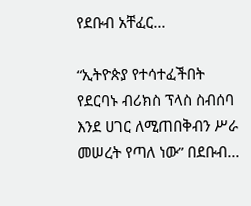የደቡብ አቸፈር...

“ኢትዮጵያ የተሳተፈችበት የደርባኑ ብሪክስ ፕላስ ስብሰባ እንደ ሀገር ለሚጠበቅብን ሥራ መሠረት የጣለ ነው” በደቡብ...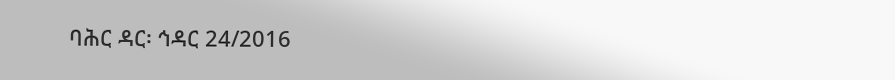ባሕር ዳር፡ ኅዳር 24/2016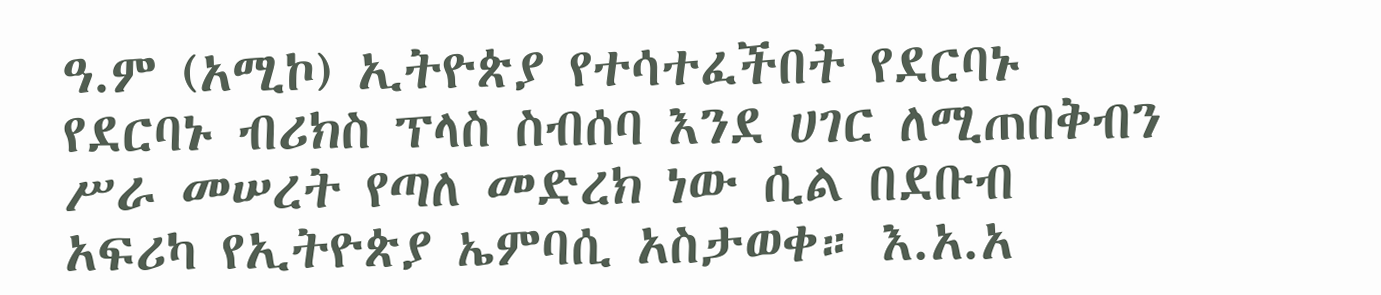ዓ.ም (አሚኮ) ኢትዮጵያ የተሳተፈችበት የደርባኑ የደርባኑ ብሪክስ ፕላስ ስብሰባ እንደ ሀገር ለሚጠበቅብን ሥራ መሠረት የጣለ መድረክ ነው ሲል በደቡብ አፍሪካ የኢትዮጵያ ኤምባሲ አስታወቀ። እ.አ.አ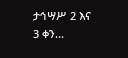ታኅሣሥ 2 እና 3 ቀን...